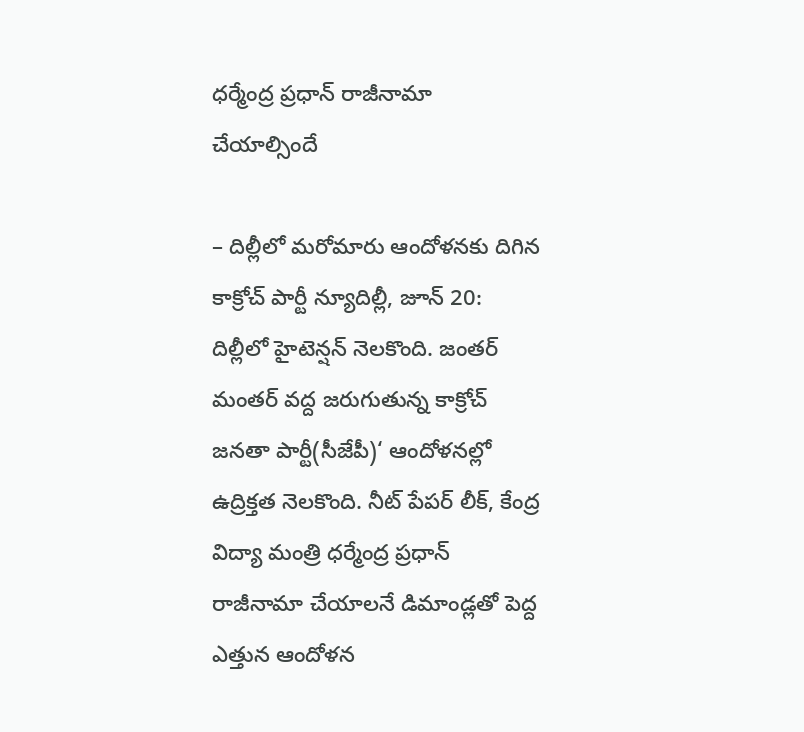ధర్మేంద్ర ప్రధాన్ రాజీనామా చేయాల్సిందే

– దిల్లీలో మరోమారు ఆందోళనకు దిగిన కాక్రోచ్ పార్టీ న్యూదిల్లీ, జూన్ 20: దిల్లీలో హైటెన్షన్ నెలకొంది. జంతర్ మంతర్ వద్ద జరుగుతున్న కాక్రోచ్ జనతా పార్టీ(సీజేపీ)‘ ఆందోళనల్లో ఉద్రిక్తత నెలకొంది. నీట్ పేపర్ లీక్, కేంద్ర విద్యా మంత్రి ధర్మేంద్ర ప్రధాన్ రాజీనామా చేయాలనే డిమాండ్లతో పెద్ద ఎత్తున ఆందోళన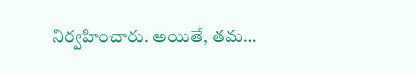నిర్వహించారు. అయితే, తమ…